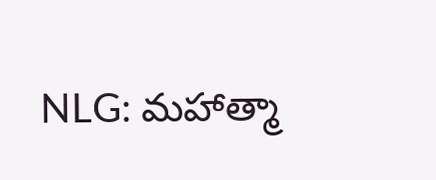NLG: మహాత్మా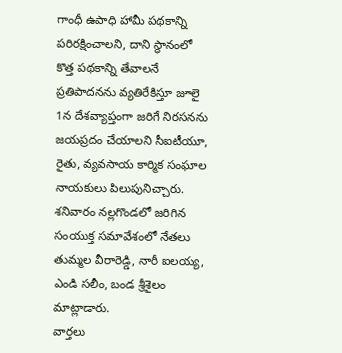గాంధీ ఉపాధి హామీ పథకాన్ని పరిరక్షించాలని, దాని స్థానంలో కొత్త పథకాన్ని తేవాలనే ప్రతిపాదనను వ్యతిరేకిస్తూ జూలై 1న దేశవ్యాప్తంగా జరిగే నిరసనను జయప్రదం చేయాలని సీఐటీయూ, రైతు, వ్యవసాయ కార్మిక సంఘాల నాయకులు పిలుపునిచ్చారు. శనివారం నల్లగొండలో జరిగిన సంయుక్త సమావేశంలో నేతలు తుమ్మల వీరారెడ్డి, నారీ ఐలయ్య, ఎండి సలీం, బండ శ్రీశైలం మాట్లాడారు.
వార్తలు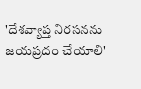'దేశవ్యాప్త నిరసనను జయప్రదం చేయాలి'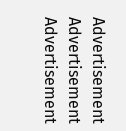Advertisement
Advertisement
Advertisement